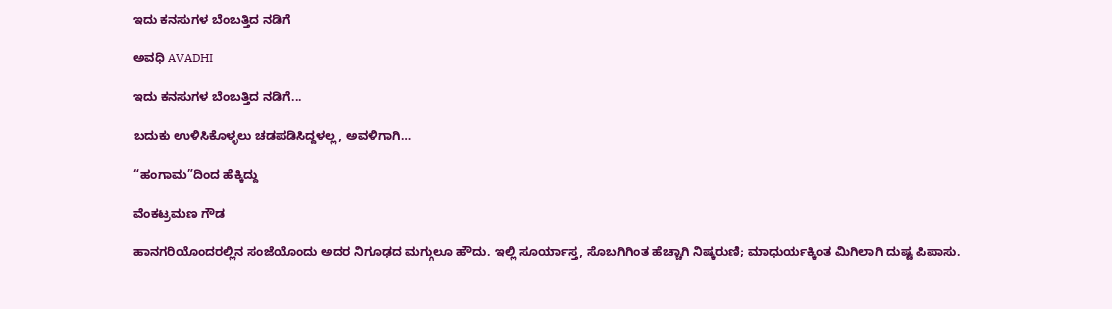ಇದು ಕನಸುಗಳ ಬೆಂಬತ್ತಿದ ನಡಿಗೆ‍

ಅವಧಿ AVADHI

ಇದು ಕನಸುಗಳ ಬೆಂಬತ್ತಿದ ನಡಿಗೆ...

ಬದುಕು ಉಳಿಸಿಕೊಳ್ಳಲು ಚಡಪಡಿಸಿದ್ದಳಲ್ಲ, ಅವಳಿಗಾಗಿ…

“ಹಂಗಾಮ”ದಿಂದ ಹೆಕ್ಕಿದ್ದು

ವೆಂಕಟ್ರಮಣ ಗೌಡ

ಹಾನಗರಿಯೊಂದರಲ್ಲಿನ ಸಂಜೆಯೊಂದು ಅದರ ನಿಗೂಢದ ಮಗ್ಗುಲೂ ಹೌದು. ಇಲ್ಲಿ ಸೂರ್ಯಾಸ್ತ, ಸೊಬಗಿಗಿಂತ ಹೆಚ್ಚಾಗಿ ನಿಷ್ಕರುಣಿ; ಮಾಧುರ್ಯಕ್ಕಿಂತ ಮಿಗಿಲಾಗಿ ದುಷ್ಟ ಪಿಪಾಸು.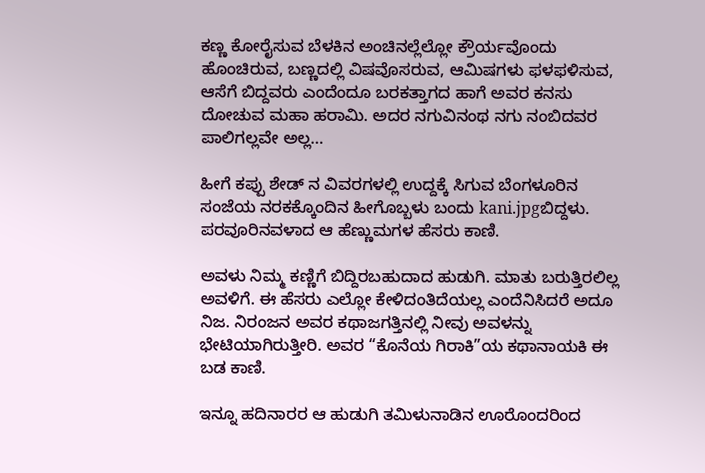ಕಣ್ಣ ಕೋರೈಸುವ ಬೆಳಕಿನ ಅಂಚಿನಲ್ಲೆಲ್ಲೋ ಕ್ರೌರ್ಯವೊಂದು ಹೊಂಚಿರುವ, ಬಣ್ಣದಲ್ಲಿ ವಿಷವೊಸರುವ, ಆಮಿಷಗಳು ಫಳಫಳಿಸುವ, ಆಸೆಗೆ ಬಿದ್ದವರು ಎಂದೆಂದೂ ಬರಕತ್ತಾಗದ ಹಾಗೆ ಅವರ ಕನಸು ದೋಚುವ ಮಹಾ ಹರಾಮಿ. ಅದರ ನಗುವಿನಂಥ ನಗು ನಂಬಿದವರ ಪಾಲಿಗಲ್ಲವೇ ಅಲ್ಲ…

ಹೀಗೆ ಕಪ್ಪು ಶೇಡ್ ನ ವಿವರಗಳಲ್ಲಿ ಉದ್ದಕ್ಕೆ ಸಿಗುವ ಬೆಂಗಳೂರಿನ ಸಂಜೆಯ ನರಕಕ್ಕೊಂದಿನ ಹೀಗೊಬ್ಬಳು ಬಂದು kani.jpgಬಿದ್ದಳು. ಪರವೂರಿನವಳಾದ ಆ ಹೆಣ್ಣುಮಗಳ ಹೆಸರು ಕಾಣಿ.

ಅವಳು ನಿಮ್ಮ ಕಣ್ಣಿಗೆ ಬಿದ್ದಿರಬಹುದಾದ ಹುಡುಗಿ. ಮಾತು ಬರುತ್ತಿರಲಿಲ್ಲ ಅವಳಿಗೆ. ಈ ಹೆಸರು ಎಲ್ಲೋ ಕೇಳಿದಂತಿದೆಯಲ್ಲ ಎಂದೆನಿಸಿದರೆ ಅದೂ ನಿಜ. ನಿರಂಜನ ಅವರ ಕಥಾಜಗತ್ತಿನಲ್ಲಿ ನೀವು ಅವಳನ್ನು ಭೇಟಿಯಾಗಿರುತ್ತೀರಿ. ಅವರ “ಕೊನೆಯ ಗಿರಾಕಿ”ಯ ಕಥಾನಾಯಕಿ ಈ ಬಡ ಕಾಣಿ.

ಇನ್ನೂ ಹದಿನಾರರ ಆ ಹುಡುಗಿ ತಮಿಳುನಾಡಿನ ಊರೊಂದರಿಂದ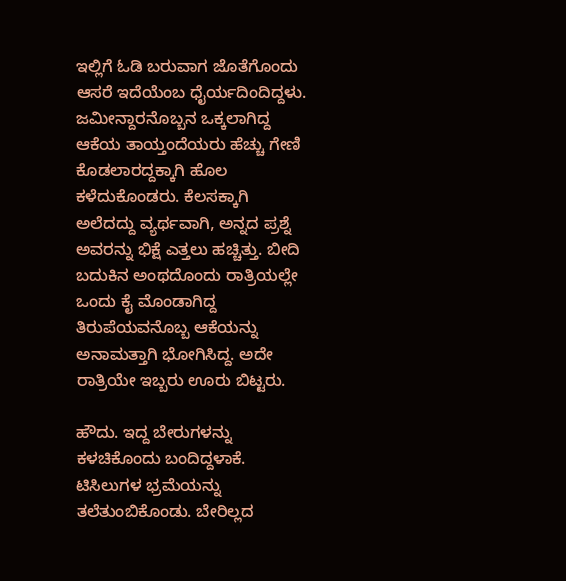ಇಲ್ಲಿಗೆ ಓಡಿ ಬರುವಾಗ ಜೊತೆಗೊಂದು ಆಸರೆ ಇದೆಯೆಂಬ ಧೈರ್ಯದಿಂದಿದ್ದಳು. ಜಮೀನ್ದಾರನೊಬ್ಬನ ಒಕ್ಕಲಾಗಿದ್ದ ಆಕೆಯ ತಾಯ್ತಂದೆಯರು ಹೆಚ್ಚು ಗೇಣಿ ಕೊಡಲಾರದ್ದಕ್ಕಾಗಿ ಹೊಲ ಕಳೆದುಕೊಂಡರು. ಕೆಲಸಕ್ಕಾಗಿ ಅಲೆದದ್ದು ವ್ಯರ್ಥವಾಗಿ, ಅನ್ನದ ಪ್ರಶ್ನೆ ಅವರನ್ನು ಭಿಕ್ಷೆ ಎತ್ತಲು ಹಚ್ಚಿತ್ತು. ಬೀದಿ ಬದುಕಿನ ಅಂಥದೊಂದು ರಾತ್ರಿಯಲ್ಲೇ ಒಂದು ಕೈ ಮೊಂಡಾಗಿದ್ದ ತಿರುಪೆಯವನೊಬ್ಬ ಆಕೆಯನ್ನು ಅನಾಮತ್ತಾಗಿ ಭೋಗಿಸಿದ್ದ. ಅದೇ ರಾತ್ರಿಯೇ ಇಬ್ಬರು ಊರು ಬಿಟ್ಟರು.

ಹೌದು. ಇದ್ದ ಬೇರುಗಳನ್ನು ಕಳಚಿಕೊಂದು ಬಂದಿದ್ದಳಾಕೆ. ಟಿಸಿಲುಗಳ ಭ್ರಮೆಯನ್ನು ತಲೆತುಂಬಿಕೊಂಡು. ಬೇರಿಲ್ಲದ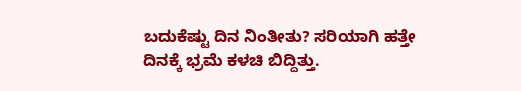ಬದುಕೆಷ್ಟು ದಿನ ನಿಂತೀತು? ಸರಿಯಾಗಿ ಹತ್ತೇ ದಿನಕ್ಕೆ ಭ್ರಮೆ ಕಳಚಿ ಬಿದ್ದಿತ್ತು.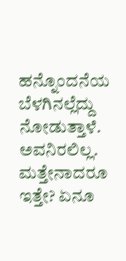ಹನ್ನೊಂದನೆಯ ಬೆಳಗಿನಲ್ಲೆದ್ದು ನೋಡುತ್ತಾಳೆ. ಅವನಿರಲಿಲ್ಲ. ಮತ್ತೇನಾದರೂ ಇತ್ತೇ? ಏನೂ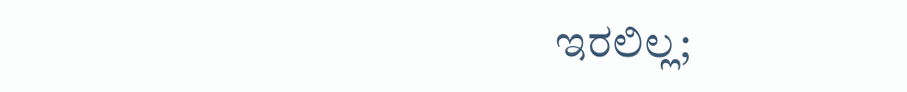ಇರಲಿಲ್ಲ;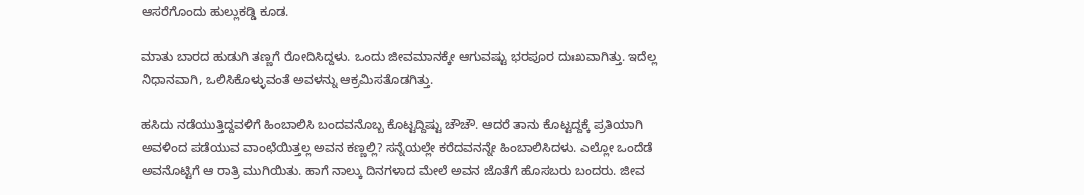ಆಸರೆಗೊಂದು ಹುಲ್ಲುಕಡ್ಡಿ ಕೂಡ.

ಮಾತು ಬಾರದ ಹುಡುಗಿ ತಣ್ಣಗೆ ರೋದಿಸಿದ್ದಳು. ಒಂದು ಜೀವಮಾನಕ್ಕೇ ಆಗುವಷ್ಟು ಭರಪೂರ ದುಃಖವಾಗಿತ್ತು. ಇದೆಲ್ಲ ನಿಧಾನವಾಗಿ, ಒಲಿಸಿಕೊಳ್ಳುವಂತೆ ಅವಳನ್ನು ಆಕ್ರಮಿಸತೊಡಗಿತ್ತು.

ಹಸಿದು ನಡೆಯುತ್ತಿದ್ದವಳಿಗೆ ಹಿಂಬಾಲಿಸಿ ಬಂದವನೊಬ್ಬ ಕೊಟ್ಟದ್ದಿಷ್ಟು ಚೌಚೌ. ಆದರೆ ತಾನು ಕೊಟ್ಟದ್ದಕ್ಕೆ ಪ್ರತಿಯಾಗಿ ಅವಳಿಂದ ಪಡೆಯುವ ವಾಂಛೆಯಿತ್ತಲ್ಲ ಅವನ ಕಣ್ಣಲ್ಲಿ? ಸನ್ನೆಯಲ್ಲೇ ಕರೆದವನನ್ನೇ ಹಿಂಬಾಲಿಸಿದಳು. ಎಲ್ಲೋ ಒಂದೆಡೆ ಅವನೊಟ್ಟಿಗೆ ಆ ರಾತ್ರಿ ಮುಗಿಯಿತು. ಹಾಗೆ ನಾಲ್ಕು ದಿನಗಳಾದ ಮೇಲೆ ಅವನ ಜೊತೆಗೆ ಹೊಸಬರು ಬಂದರು. ಜೀವ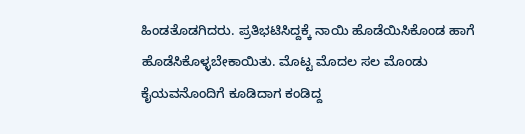ಹಿಂಡತೊಡಗಿದರು. ಪ್ರತಿಭಟಿಸಿದ್ದಕ್ಕೆ ನಾಯಿ ಹೊಡೆಯಿಸಿಕೊಂಡ ಹಾಗೆ ಹೊಡೆಸಿಕೊಳ್ಳಬೇಕಾಯಿತು. ಮೊಟ್ಟ ಮೊದಲ ಸಲ ಮೊಂಡು ಕೈಯವನೊಂದಿಗೆ ಕೂಡಿದಾಗ ಕಂಡಿದ್ದ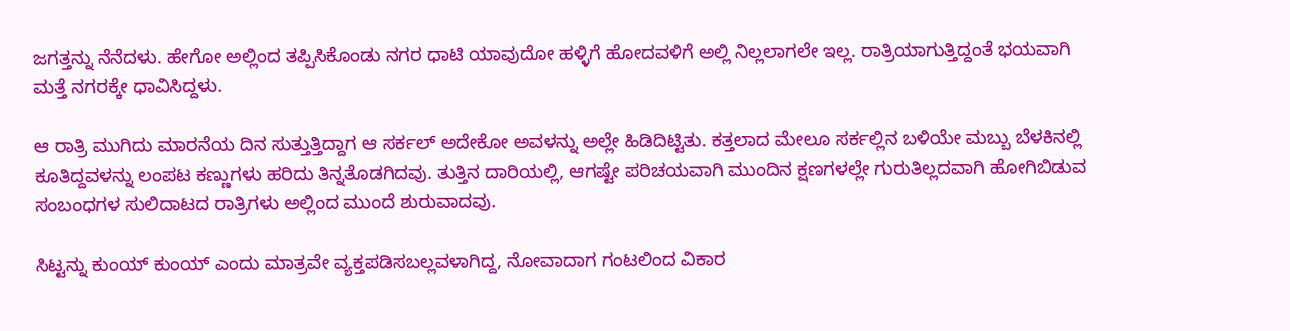ಜಗತ್ತನ್ನು ನೆನೆದಳು. ಹೇಗೋ ಅಲ್ಲಿಂದ ತಪ್ಪಿಸಿಕೊಂಡು ನಗರ ಧಾಟಿ ಯಾವುದೋ ಹಳ್ಳಿಗೆ ಹೋದವಳಿಗೆ ಅಲ್ಲಿ ನಿಲ್ಲಲಾಗಲೇ ಇಲ್ಲ. ರಾತ್ರಿಯಾಗುತ್ತಿದ್ದಂತೆ ಭಯವಾಗಿ ಮತ್ತೆ ನಗರಕ್ಕೇ ಧಾವಿಸಿದ್ದಳು.

ಆ ರಾತ್ರಿ ಮುಗಿದು ಮಾರನೆಯ ದಿನ ಸುತ್ತುತ್ತಿದ್ದಾಗ ಆ ಸರ್ಕಲ್ ಅದೇಕೋ ಅವಳನ್ನು ಅಲ್ಲೇ ಹಿಡಿದಿಟ್ಟಿತು. ಕತ್ತಲಾದ ಮೇಲೂ ಸರ್ಕಲ್ಲಿನ ಬಳಿಯೇ ಮಬ್ಬು ಬೆಳಕಿನಲ್ಲಿ ಕೂತಿದ್ದವಳನ್ನು ಲಂಪಟ ಕಣ್ಣುಗಳು ಹರಿದು ತಿನ್ನತೊಡಗಿದವು. ತುತ್ತಿನ ದಾರಿಯಲ್ಲಿ, ಆಗಷ್ಟೇ ಪರಿಚಯವಾಗಿ ಮುಂದಿನ ಕ್ಷಣಗಳಲ್ಲೇ ಗುರುತಿಲ್ಲದವಾಗಿ ಹೋಗಿಬಿಡುವ ಸಂಬಂಧಗಳ ಸುಲಿದಾಟದ ರಾತ್ರಿಗಳು ಅಲ್ಲಿಂದ ಮುಂದೆ ಶುರುವಾದವು.

ಸಿಟ್ಟನ್ನು ಕುಂಯ್ ಕುಂಯ್ ಎಂದು ಮಾತ್ರವೇ ವ್ಯಕ್ತಪಡಿಸಬಲ್ಲವಳಾಗಿದ್ದ, ನೋವಾದಾಗ ಗಂಟಲಿಂದ ವಿಕಾರ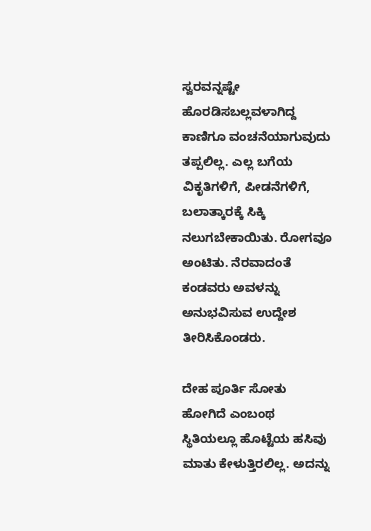ಸ್ವರವನ್ನಷ್ಟೇ ಹೊರಡಿಸಬಲ್ಲವಳಾಗಿದ್ದ ಕಾಣಿಗೂ ವಂಚನೆಯಾಗುವುದು ತಪ್ಪಲಿಲ್ಲ. ಎಲ್ಲ ಬಗೆಯ ವಿಕೃತಿಗಳಿಗೆ, ಪೀಡನೆಗಳಿಗೆ, ಬಲಾತ್ಕಾರಕ್ಕೆ ಸಿಕ್ಕಿ ನಲುಗಬೇಕಾಯಿತು. ರೋಗವೂ ಅಂಟಿತು. ನೆರವಾದಂತೆ ಕಂಡವರು ಅವಳನ್ನು ಅನುಭವಿಸುವ ಉದ್ದೇಶ ತೀರಿಸಿಕೊಂಡರು.

ದೇಹ ಪೂರ್ತಿ ಸೋತು ಹೋಗಿದೆ ಎಂಬಂಥ ಸ್ಥಿತಿಯಲ್ಲೂ ಹೊಟ್ಟೆಯ ಹಸಿವು ಮಾತು ಕೇಳುತ್ತಿರಲಿಲ್ಲ. ಅದನ್ನು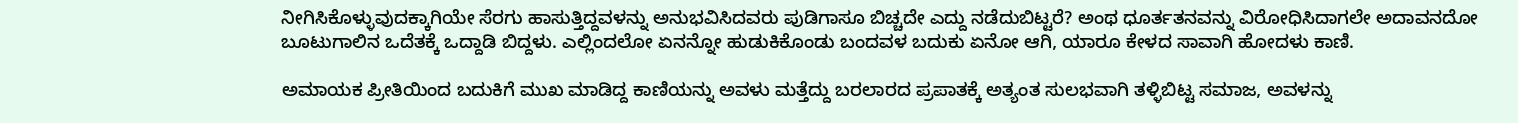ನೀಗಿಸಿಕೊಳ್ಳುವುದಕ್ಕಾಗಿಯೇ ಸೆರಗು ಹಾಸುತ್ತಿದ್ದವಳನ್ನು ಅನುಭವಿಸಿದವರು ಪುಡಿಗಾಸೂ ಬಿಚ್ಚದೇ ಎದ್ದು ನಡೆದುಬಿಟ್ಟರೆ? ಅಂಥ ಧೂರ್ತತನವನ್ನು ವಿರೋಧಿಸಿದಾಗಲೇ ಅದಾವನದೋ ಬೂಟುಗಾಲಿನ ಒದೆತಕ್ಕೆ ಒದ್ದಾಡಿ ಬಿದ್ದಳು. ಎಲ್ಲಿಂದಲೋ ಏನನ್ನೋ ಹುಡುಕಿಕೊಂಡು ಬಂದವಳ ಬದುಕು ಏನೋ ಆಗಿ, ಯಾರೂ ಕೇಳದ ಸಾವಾಗಿ ಹೋದಳು ಕಾಣಿ.

ಅಮಾಯಕ ಪ್ರೀತಿಯಿಂದ ಬದುಕಿಗೆ ಮುಖ ಮಾಡಿದ್ದ ಕಾಣಿಯನ್ನು ಅವಳು ಮತ್ತೆದ್ದು ಬರಲಾರದ ಪ್ರಪಾತಕ್ಕೆ ಅತ್ಯಂತ ಸುಲಭವಾಗಿ ತಳ್ಳಿಬಿಟ್ಟ ಸಮಾಜ, ಅವಳನ್ನು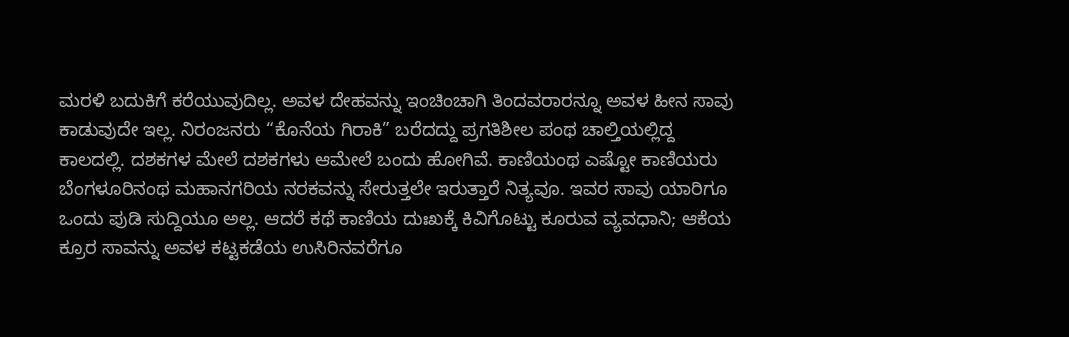ಮರಳಿ ಬದುಕಿಗೆ ಕರೆಯುವುದಿಲ್ಲ. ಅವಳ ದೇಹವನ್ನು ಇಂಚಿಂಚಾಗಿ ತಿಂದವರಾರನ್ನೂ ಅವಳ ಹೀನ ಸಾವು ಕಾಡುವುದೇ ಇಲ್ಲ. ನಿರಂಜನರು “ಕೊನೆಯ ಗಿರಾಕಿ” ಬರೆದದ್ದು ಪ್ರಗತಿಶೀಲ ಪಂಥ ಚಾಲ್ತಿಯಲ್ಲಿದ್ದ ಕಾಲದಲ್ಲಿ. ದಶಕಗಳ ಮೇಲೆ ದಶಕಗಳು ಆಮೇಲೆ ಬಂದು ಹೋಗಿವೆ. ಕಾಣಿಯಂಥ ಎಷ್ಟೋ ಕಾಣಿಯರು ಬೆಂಗಳೂರಿನಂಥ ಮಹಾನಗರಿಯ ನರಕವನ್ನು ಸೇರುತ್ತಲೇ ಇರುತ್ತಾರೆ ನಿತ್ಯವೂ. ಇವರ ಸಾವು ಯಾರಿಗೂ ಒಂದು ಪುಡಿ ಸುದ್ದಿಯೂ ಅಲ್ಲ. ಆದರೆ ಕಥೆ ಕಾಣಿಯ ದುಃಖಕ್ಕೆ ಕಿವಿಗೊಟ್ಟು ಕೂರುವ ವ್ಯವಧಾನಿ; ಆಕೆಯ ಕ್ರೂರ ಸಾವನ್ನು ಅವಳ ಕಟ್ಟಕಡೆಯ ಉಸಿರಿನವರೆಗೂ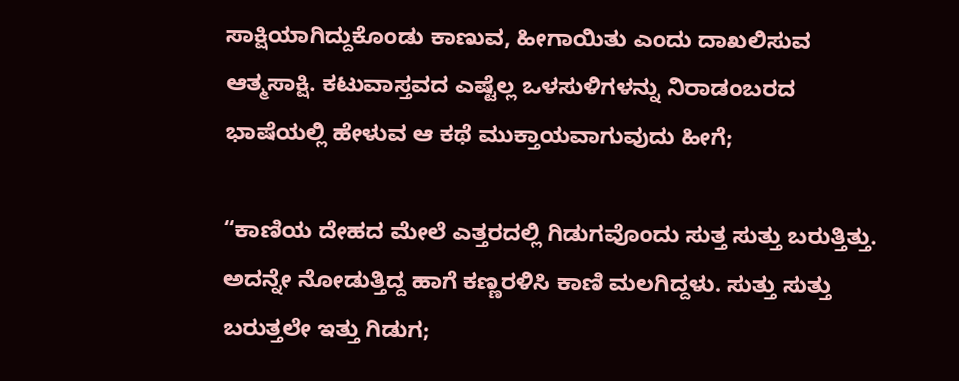ಸಾಕ್ಷಿಯಾಗಿದ್ದುಕೊಂಡು ಕಾಣುವ, ಹೀಗಾಯಿತು ಎಂದು ದಾಖಲಿಸುವ ಆತ್ಮಸಾಕ್ಷಿ. ಕಟುವಾಸ್ತವದ ಎಷ್ಟೆಲ್ಲ ಒಳಸುಳಿಗಳನ್ನು ನಿರಾಡಂಬರದ ಭಾಷೆಯಲ್ಲಿ ಹೇಳುವ ಆ ಕಥೆ ಮುಕ್ತಾಯವಾಗುವುದು ಹೀಗೆ;

“ಕಾಣಿಯ ದೇಹದ ಮೇಲೆ ಎತ್ತರದಲ್ಲಿ ಗಿಡುಗವೊಂದು ಸುತ್ತ ಸುತ್ತು ಬರುತ್ತಿತ್ತು. ಅದನ್ನೇ ನೋಡುತ್ತಿದ್ದ ಹಾಗೆ ಕಣ್ಣರಳಿಸಿ ಕಾಣಿ ಮಲಗಿದ್ದಳು. ಸುತ್ತು ಸುತ್ತು ಬರುತ್ತಲೇ ಇತ್ತು ಗಿಡುಗ;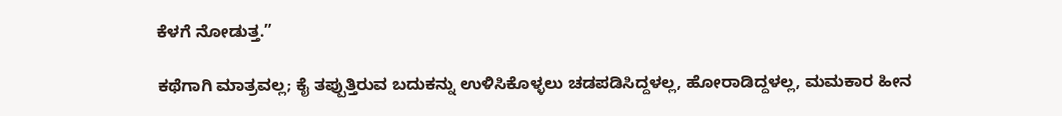ಕೆಳಗೆ ನೋಡುತ್ತ.”

ಕಥೆಗಾಗಿ ಮಾತ್ರವಲ್ಲ; ಕೈ ತಪ್ಪುತ್ತಿರುವ ಬದುಕನ್ನು ಉಳಿಸಿಕೊಳ್ಳಲು ಚಡಪಡಿಸಿದ್ದಳಲ್ಲ, ಹೋರಾಡಿದ್ದಳಲ್ಲ, ಮಮಕಾರ ಹೀನ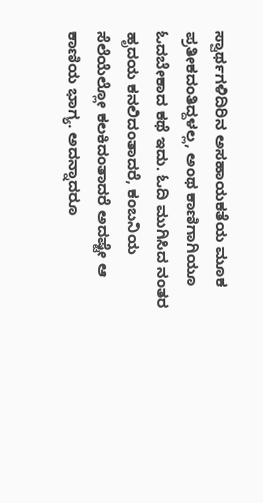ಸ್ವಾರ್ಥಗಳಿದಿರಿನ ಅಸಹಾಯಕತೆಯ ಮೂಕ ಪ್ರತೀಕದಂತಿದ್ದಳಲ್ಲ, ಅಂಥ ಕಾಣಿಗಾಗಿಯೂ ಓದಬೇಕಾದ ಕಥೆ ಇದು. ಓದಿ ಮುಗಿಸಿದ ನಂತರ ಹೃದಯ ಕನಲಿದಂತಾದರೆ, ಕಂಬನಿಯ ಸೆಲೆಯೆಲ್ಲೋ ಕಲಕಿದಂತಾದರೆ ಅದಷ್ಟೇ ಆ ಕಾಣಿಯ ಭಾಗ್ಯ. ಅದನ್ನಾದರೂ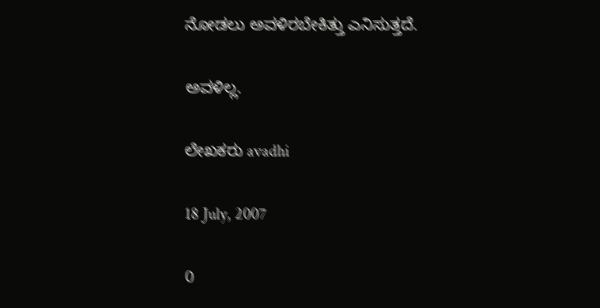ನೋಡಲು ಅವಳಿರಬೇಕಿತ್ತು ಎನಿಸುತ್ತದೆ.

ಅವಳಿಲ್ಲ.

ಲೇಖಕರು avadhi

18 July, 2007

0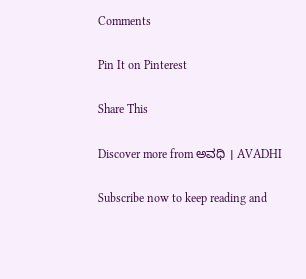Comments

Pin It on Pinterest

Share This

Discover more from ಅವಧಿ । AVADHI

Subscribe now to keep reading and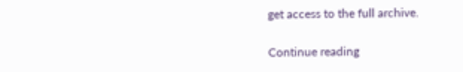get access to the full archive.

Continue reading